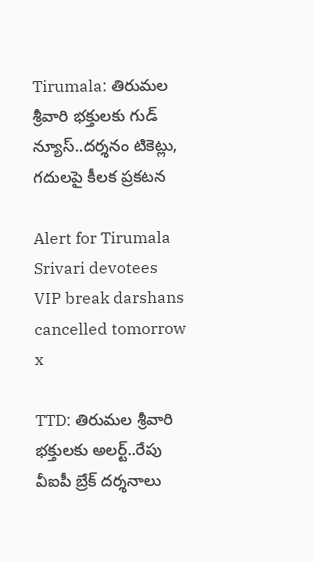Tirumala: తిరుమల శ్రీవారి భక్తులకు గుడ్ న్యూస్..దర్శనం టికెట్లు, గదులపై కీలక ప్రకటన

Alert for Tirumala Srivari devotees VIP break darshans cancelled tomorrow
x

TTD: తిరుమల శ్రీవారి భక్తులకు అలర్ట్..రేపు వీఐపీ బ్రేక్ దర్శనాలు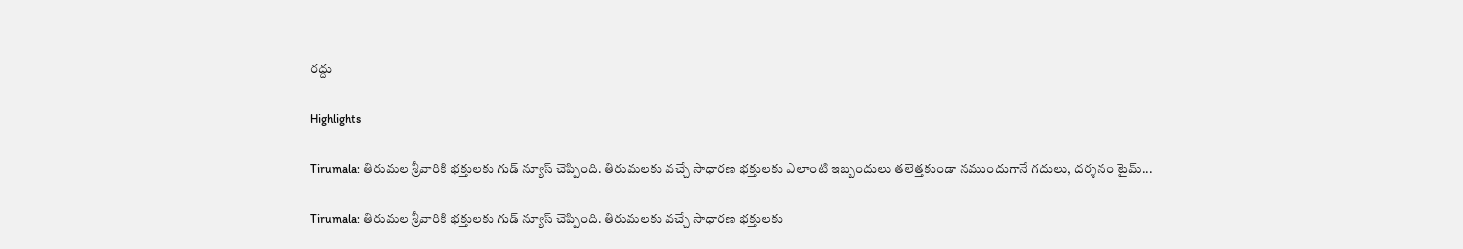రద్దు

Highlights

Tirumala: తిరుమల శ్రీవారికి భక్తులకు గుడ్ న్యూస్ చెప్పింది. తిరుమలకు వచ్చే సాధారణ భక్తులకు ఎలాంటి ఇబ్బందులు తలెత్తకుండా నముందుగానే గదులు, దర్శనం టైమ్...

Tirumala: తిరుమల శ్రీవారికి భక్తులకు గుడ్ న్యూస్ చెప్పింది. తిరుమలకు వచ్చే సాధారణ భక్తులకు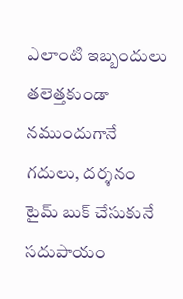ఎలాంటి ఇబ్బందులు తలెత్తకుండా నముందుగానే గదులు, దర్శనం టైమ్ బుక్ చేసుకునే సదుపాయం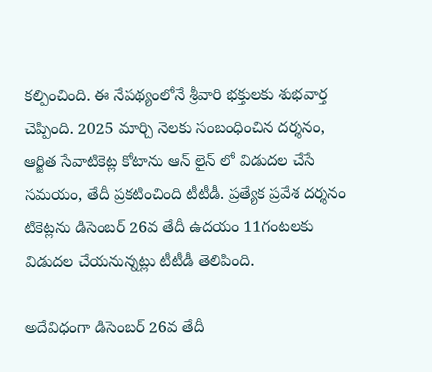కల్పించింది. ఈ నేపథ్యంలోనే శ్రీవారి భక్తులకు శుభవార్త చెప్పింది. 2025 మార్చి నెలకు సంబంధించిన దర్శనం, ఆర్జిత సేవాటికెట్ల కోటాను ఆన్ లైన్ లో విడుదల చేసే సమయం, తేదీ ప్రకటించింది టీటీడీ. ప్రత్యేక ప్రవేశ దర్శనం టికెట్లను డిసెంబర్ 26వ తేదీ ఉదయం 11గంటలకు విడుదల చేయనున్నట్లు టీటీడీ తెలిపింది.

అదేవిధంగా డిసెంబర్ 26వ తేదీ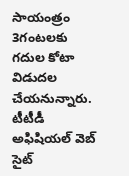సాయంత్రం 3గంటలకు గదుల కోటా విడుదల చేయనున్నారు. టీటీడీ అఫిషియల్ వెబ్ సైట్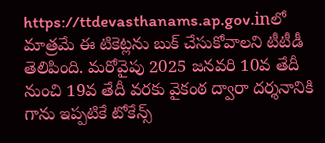https://ttdevasthanams.ap.gov.inలో మాత్రమే ఈ టికెట్లను బుక్ చేసుకోవాలని టీటీడీ తెలిపింది. మరోవైపు 2025 జనవరి 10వ తేదీ నుంచి 19వ తేదీ వరకు వైకంఠ ద్వారా దర్శనానికి గాను ఇప్పటికే టోకేన్స్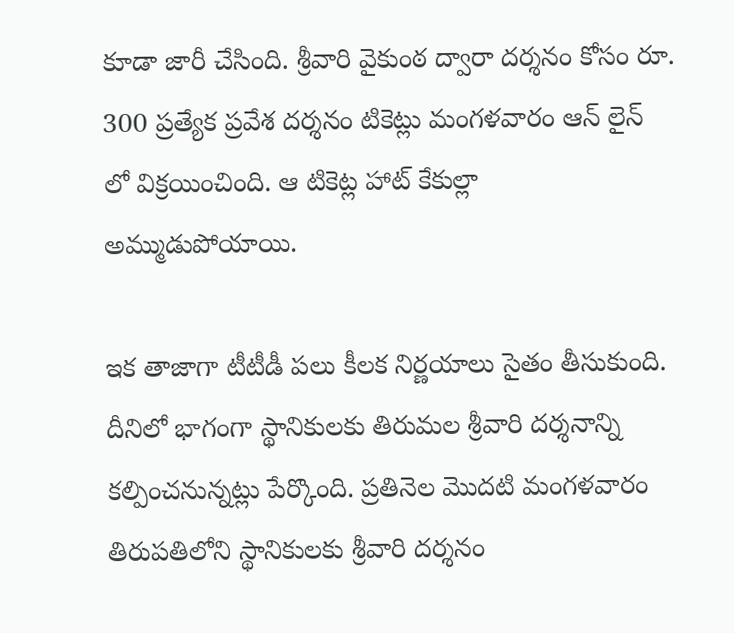కూడా జారీ చేసింది. శ్రీవారి వైకుంఠ ద్వారా దర్శనం కోసం రూ. 300 ప్రత్యేక ప్రవేశ దర్శనం టికెట్లు మంగళవారం ఆన్ లైన్ లో విక్రయించింది. ఆ టికెట్ల హాట్ కేకుల్లా అమ్ముడుపోయాయి.

ఇక తాజాగా టీటీడీ పలు కీలక నిర్ణయాలు సైతం తీసుకుంది. దీనిలో భాగంగా స్థానికులకు తిరుమల శ్రీవారి దర్శనాన్ని కల్పించనున్నట్లు పేర్కొంది. ప్రతినెల మొదటి మంగళవారం తిరుపతిలోని స్థానికులకు శ్రీవారి దర్శనం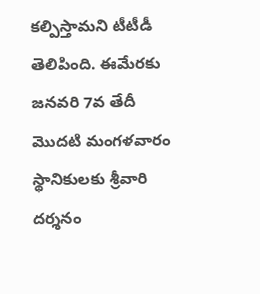కల్పిస్తామని టీటీడీ తెలిపింది. ఈమేరకు జనవరి 7వ తేదీ మొదటి మంగళవారం స్థానికులకు శ్రీవారి దర్శనం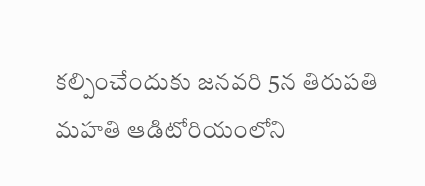కల్పించేందుకు జనవరి 5న తిరుపతి మహతి ఆడిటోరియంలోని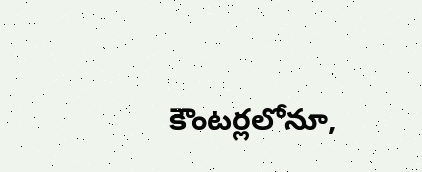కౌంటర్లలోనూ,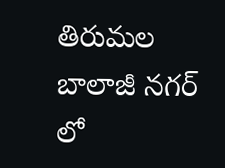తిరుమల బాలాజీ నగర్ లో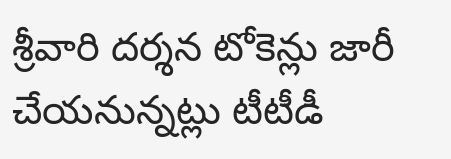శ్రీవారి దర్శన టోకెన్లు జారీ చేయనున్నట్లు టీటీడీ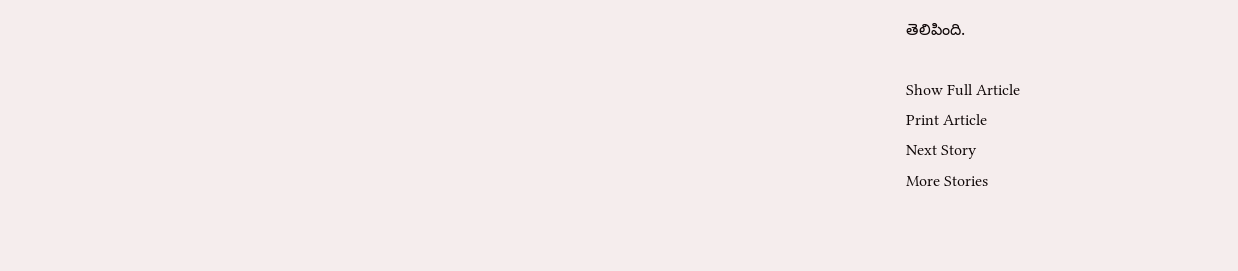తెలిపింది.

Show Full Article
Print Article
Next Story
More Stories